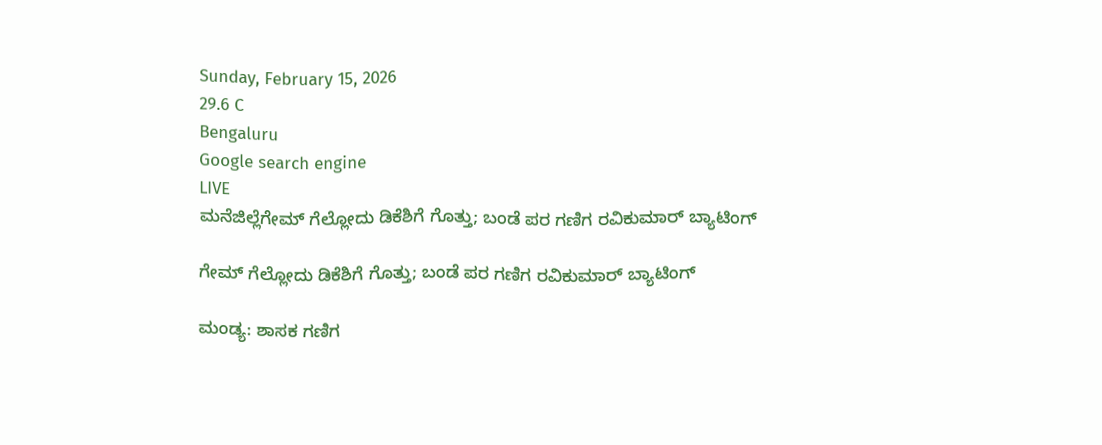Sunday, February 15, 2026
29.6 C
Bengaluru
Google search engine
LIVE
ಮನೆಜಿಲ್ಲೆಗೇಮ್ ಗೆಲ್ಲೋದು ಡಿಕೆಶಿಗೆ ಗೊತ್ತು; ಬಂಡೆ ಪರ ಗಣಿಗ ರವಿಕುಮಾರ್ ಬ್ಯಾಟಿಂಗ್

ಗೇಮ್ ಗೆಲ್ಲೋದು ಡಿಕೆಶಿಗೆ ಗೊತ್ತು; ಬಂಡೆ ಪರ ಗಣಿಗ ರವಿಕುಮಾರ್ ಬ್ಯಾಟಿಂಗ್

ಮಂಡ್ಯ: ಶಾಸಕ ಗಣಿಗ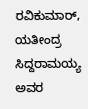ರವಿಕುಮಾರ್, ಯತೀಂದ್ರ ಸಿದ್ದರಾಮಯ್ಯ ಅವರ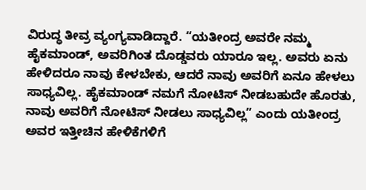ವಿರುದ್ಧ ತೀವ್ರ ವ್ಯಂಗ್ಯವಾಡಿದ್ದಾರೆ. “ಯತೀಂದ್ರ ಅವರೇ ನಮ್ಮ ಹೈಕಮಾಂಡ್, ಅವರಿಗಿಂತ ದೊಡ್ಡವರು ಯಾರೂ ಇಲ್ಲ. ಅವರು ಏನು ಹೇಳಿದರೂ ನಾವು ಕೇಳಬೇಕು, ಆದರೆ ನಾವು ಅವರಿಗೆ ಏನೂ ಹೇಳಲು ಸಾಧ್ಯವಿಲ್ಲ. ಹೈಕಮಾಂಡ್ ನಮಗೆ ನೋಟಿಸ್ ನೀಡಬಹುದೇ ಹೊರತು, ನಾವು ಅವರಿಗೆ ನೋಟಿಸ್ ನೀಡಲು ಸಾಧ್ಯವಿಲ್ಲ” ಎಂದು ಯತೀಂದ್ರ ಅವರ ಇತ್ತೀಚಿನ ಹೇಳಿಕೆಗಳಿಗೆ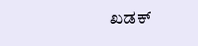ಖಡಕ್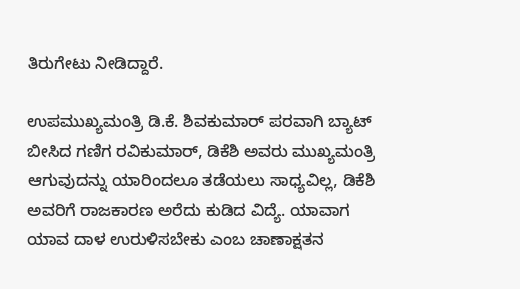ತಿರುಗೇಟು ನೀಡಿದ್ದಾರೆ.

ಉಪಮುಖ್ಯಮಂತ್ರಿ ಡಿ.ಕೆ. ಶಿವಕುಮಾರ್ ಪರವಾಗಿ ಬ್ಯಾಟ್ ಬೀಸಿದ ಗಣಿಗ ರವಿಕುಮಾರ್, ಡಿಕೆಶಿ ಅವರು ಮುಖ್ಯಮಂತ್ರಿ ಆಗುವುದನ್ನು ಯಾರಿಂದಲೂ ತಡೆಯಲು ಸಾಧ್ಯವಿಲ್ಲ, ಡಿಕೆಶಿ ಅವರಿಗೆ ರಾಜಕಾರಣ ಅರೆದು ಕುಡಿದ ವಿದ್ಯೆ. ಯಾವಾಗ ಯಾವ ದಾಳ ಉರುಳಿಸಬೇಕು ಎಂಬ ಚಾಣಾಕ್ಷತನ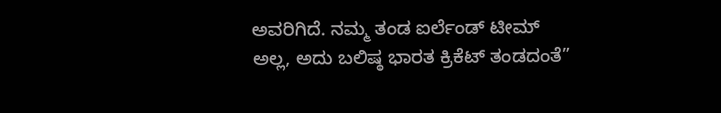ಅವರಿಗಿದೆ. ನಮ್ಮ ತಂಡ ಐರ್ಲೆಂಡ್ ಟೀಮ್ ಅಲ್ಲ, ಅದು ಬಲಿಷ್ಠ ಭಾರತ ಕ್ರಿಕೆಟ್ ತಂಡದಂತೆ”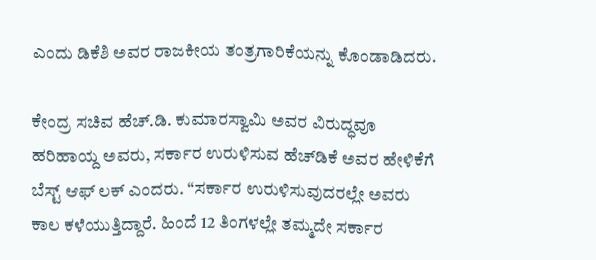ಎಂದು ಡಿಕೆಶಿ ಅವರ ರಾಜಕೀಯ ತಂತ್ರಗಾರಿಕೆಯನ್ನು ಕೊಂಡಾಡಿದರು.

ಕೇಂದ್ರ ಸಚಿವ ಹೆಚ್.ಡಿ. ಕುಮಾರಸ್ವಾಮಿ ಅವರ ವಿರುದ್ಧವೂ ಹರಿಹಾಯ್ದ ಅವರು, ಸರ್ಕಾರ ಉರುಳಿಸುವ ಹೆಚ್‌ಡಿಕೆ ಅವರ ಹೇಳಿಕೆಗೆ ಬೆಸ್ಟ್ ಆಫ್ ಲಕ್ ಎಂದರು. “ಸರ್ಕಾರ ಉರುಳಿಸುವುದರಲ್ಲೇ ಅವರು ಕಾಲ ಕಳೆಯುತ್ತಿದ್ದಾರೆ. ಹಿಂದೆ 12 ತಿಂಗಳಲ್ಲೇ ತಮ್ಮದೇ ಸರ್ಕಾರ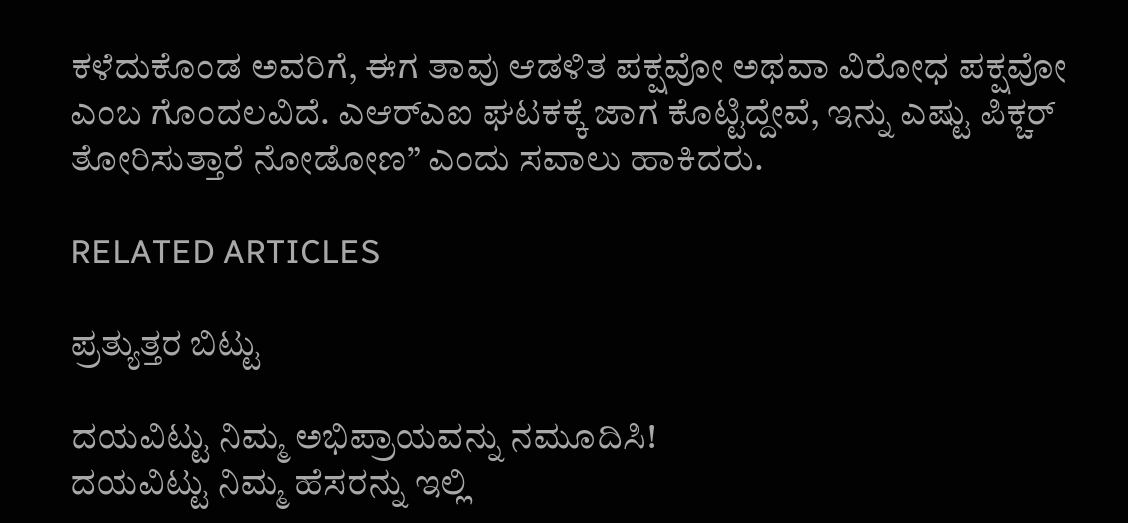ಕಳೆದುಕೊಂಡ ಅವರಿಗೆ, ಈಗ ತಾವು ಆಡಳಿತ ಪಕ್ಷವೋ ಅಥವಾ ವಿರೋಧ ಪಕ್ಷವೋ ಎಂಬ ಗೊಂದಲವಿದೆ. ಎಆರ್‌ಎಐ ಘಟಕಕ್ಕೆ ಜಾಗ ಕೊಟ್ಟಿದ್ದೇವೆ, ಇನ್ನು ಎಷ್ಟು ಪಿಕ್ಚರ್ ತೋರಿಸುತ್ತಾರೆ ನೋಡೋಣ” ಎಂದು ಸವಾಲು ಹಾಕಿದರು.

RELATED ARTICLES

ಪ್ರತ್ಯುತ್ತರ ಬಿಟ್ಟು

ದಯವಿಟ್ಟು ನಿಮ್ಮ ಅಭಿಪ್ರಾಯವನ್ನು ನಮೂದಿಸಿ!
ದಯವಿಟ್ಟು ನಿಮ್ಮ ಹೆಸರನ್ನು ಇಲ್ಲಿ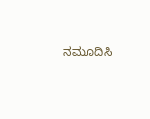ನಮೂದಿಸಿ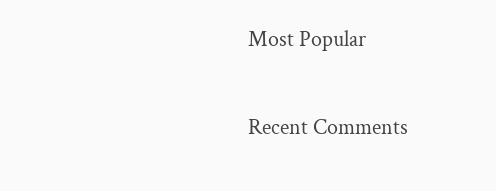Most Popular

Recent Comments